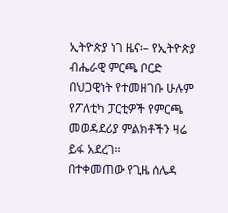ኢትዮጵያ ነገ ዜና፡– የኢትዮጵያ ብሔራዊ ምርጫ ቦርድ በህጋዊነት የተመዘገቡ ሁሉም የፖለቲካ ፓርቲዎች የምርጫ መወዳደሪያ ምልክቶችን ዛሬ ይፋ አደረገ፡፡
በተቀመጠው የጊዜ ሰሌዳ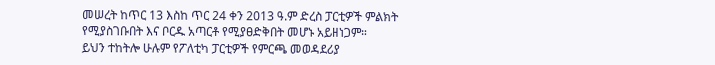መሠረት ከጥር 13 እስከ ጥር 24 ቀን 2013 ዓ.ም ድረስ ፓርቲዎች ምልክት የሚያስገቡበት እና ቦርዱ አጣርቶ የሚያፀድቅበት መሆኑ አይዘነጋም።
ይህን ተከትሎ ሁሉም የፖለቲካ ፓርቲዎች የምርጫ መወዳደሪያ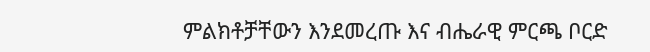ምልክቶቻቸውን እንደመረጡ እና ብሔራዊ ምርጫ ቦርድ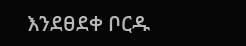እንደፀደቀ ቦርዱ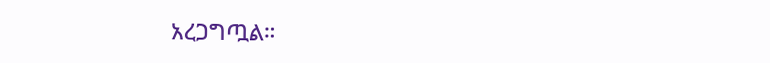አረጋግጧል።